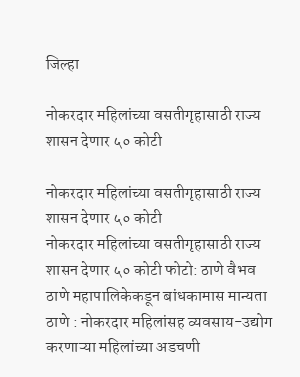जिल्हा

नोकरदार महिलांच्या वसतीगृहासाठी राज्य शासन देणार ५० कोटी

नोकरदार महिलांच्या वसतीगृहासाठी राज्य शासन देणार ५० कोटी
नोकरदार महिलांच्या वसतीगृहासाठी राज्य शासन देणार ५० कोटी फोटो: ठाणे वैभव
ठाणे महापालिकेकडून बांधकामास मान्यता ठाणे : नोकरदार महिलांसह व्यवसाय-उद्योग करणाऱ्या महिलांच्या अडचणी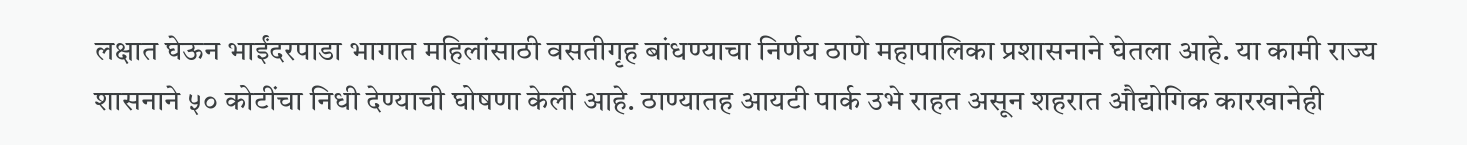लक्षात घेऊन भाईंदरपाडा भागात महिलांसाठी वसतीगृह बांधण्याचा निर्णय ठाणे महापालिका प्रशासनाने घेतला आहे. या कामी राज्य शासनाने ५० कोटींचा निधी देण्याची घोषणा केली आहे. ठाण्यातह आयटी पार्क उभे राहत असून शहरात औद्योगिक कारखानेही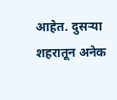आहेत. दुसऱ्या शहरातून अनेक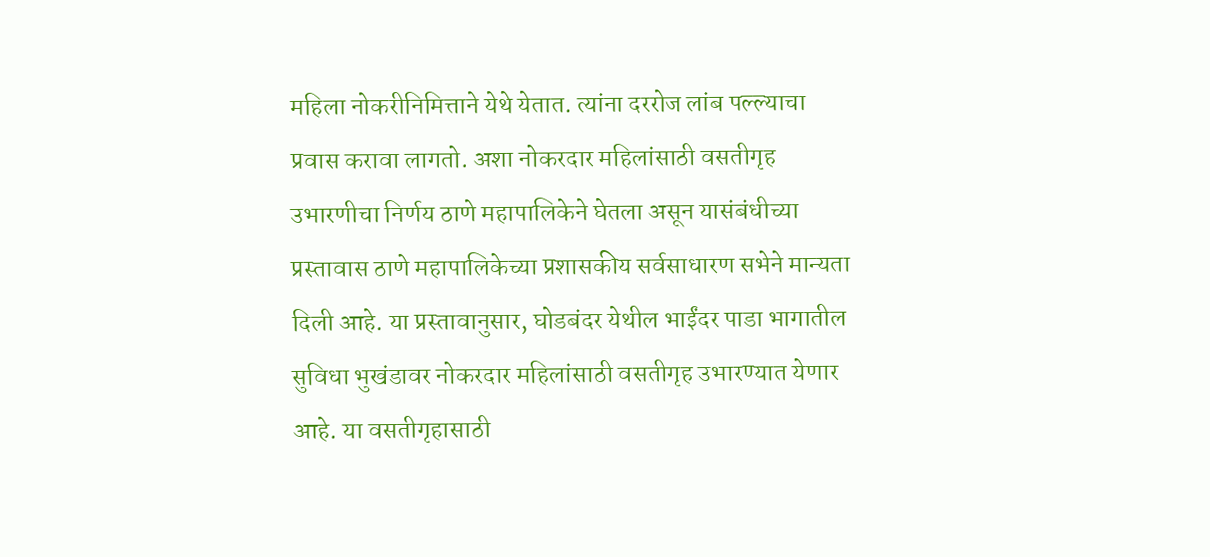महिला नोकरीनिमित्ताने येथे येतात. त्यांना दररोज लांब पल्ल्याचा प्रवास करावा लागतो. अशा नोकरदार महिलांसाठी वसतीगृह उभारणीचा निर्णय ठाणे महापालिकेने घेतला असून यासंबंधीच्या प्रस्तावास ठाणे महापालिकेच्या प्रशासकीय सर्वसाधारण सभेने मान्यता दिली आहे. या प्रस्तावानुसार, घोडबंदर येथील भाईंदर पाडा भागातील सुविधा भुखंडावर नोकरदार महिलांसाठी वसतीगृह उभारण्यात येणार आहे. या वसतीगृहासाठी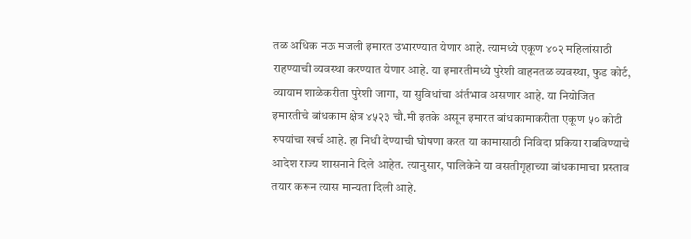तळ अधिक नऊ मजली इमारत उभारण्यात येणार आहे. त्यामध्ये एकूण ४०२ महिलांसाठी राहण्याची व्यवस्था करण्यात येणार आहे. या इमारतीमध्ये पुरेशी वाहनतळ व्यवस्था, फुड कोर्ट, व्यायाम शाळेकरीता पुरेशी जागा, या सुविधांचा अंर्तभाव असणार आहे. या नियोजित इमारतीचे बांधकाम क्षेत्र ४५२३ चौ.मी इतके असून इमारत बांधकामाकरीता एकूण ५० कोटी रुपयांचा खर्च आहे. हा निधी देण्याची घोषणा करत या कामासाठी निविदा प्रकिया राबविण्याचे आदेश राज्य शासनाने दिले आहेत. त्यानुसार, पालिकेने या वसतीगृहाच्या बांधकामाचा प्रस्ताव तयार करून त्यास मान्यता दिली आहे.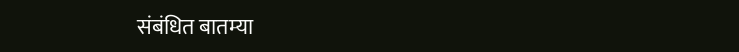संबंधित बातम्या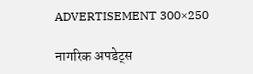ADVERTISEMENT 300×250

नागरिक अपडेट्स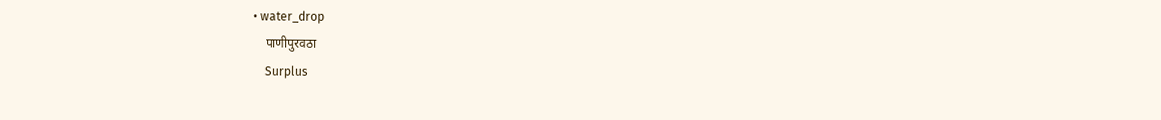• water_drop
    पाणीपुरवठा
    Surplus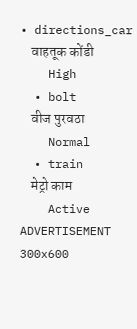• directions_car
    वाहतूक कोंडी
    High
  • bolt
    वीज पुरवठा
    Normal
  • train
    मेट्रो काम
    Active
ADVERTISEMENT 300x600